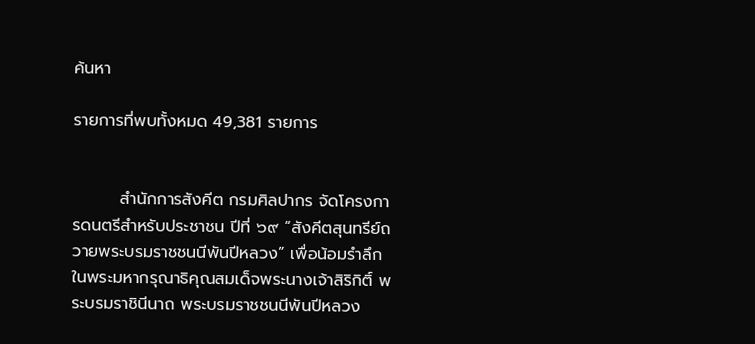ค้นหา

รายการที่พบทั้งหมด 49,381 รายการ


        สำนักการสังคีต กรมศิลปากร จัดโครงการดนตรีสำหรับประชาชน ปีที่ ๖๙ “สังคีตสุนทรีย์ถวายพระบรมราชชนนีพันปีหลวง” เพื่อน้อมรำลึกในพระมหากรุณาธิคุณสมเด็จพระนางเจ้าสิริกิติ์ พระบรมราชินีนาถ พระบรมราชชนนีพันปีหลวง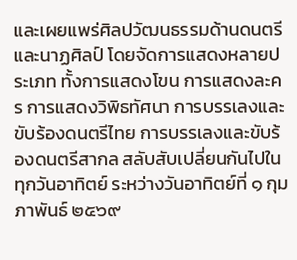และเผยแพร่ศิลปวัฒนธรรมด้านดนตรีและนาฏศิลป์ โดยจัดการแสดงหลายประเภท ทั้งการแสดงโขน การแสดงละคร การแสดงวิพิธทัศนา การบรรเลงและขับร้องดนตรีไทย การบรรเลงและขับร้องดนตรีสากล สลับสับเปลี่ยนกันไปในทุกวันอาทิตย์ ระหว่างวันอาทิตย์ที่ ๑ กุมภาพันธ์ ๒๕๖๙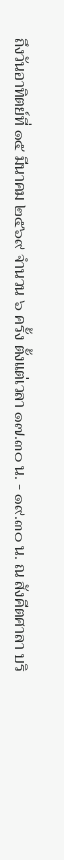ถึงวันอาทิตย์ที่ ๑๕ มีนาคม ๒๕๖๙ จำนวน ๖ ครั้ง ตั้งแต่เวลา ๑๗.๓๐ น. - ๑๙.๓๐ น. ณ สังคีตศาลา บริ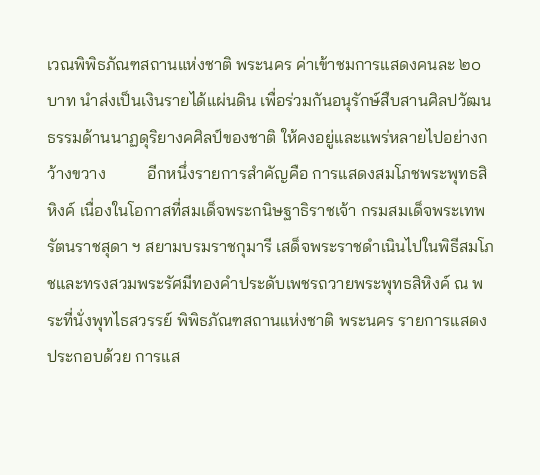เวณพิพิธภัณฑสถานแห่งชาติ พระนคร ค่าเข้าชมการแสดงคนละ ๒๐ บาท นำส่งเป็นเงินรายได้แผ่นดิน เพื่อร่วมกันอนุรักษ์สืบสานศิลปวัฒนธรรมด้านนาฏดุริยางคศิลป์ของชาติ ให้คงอยู่และแพร่หลายไปอย่างกว้างขวาง          อีกหนึ่งรายการสำคัญคือ การแสดงสมโภชพระพุทธสิหิงค์ เนื่องในโอกาสที่สมเด็จพระกนิษฐาธิราชเจ้า กรมสมเด็จพระเทพรัตนราชสุดา ฯ สยามบรมราชกุมารี เสด็จพระราชดำเนินไปในพิธีสมโภชและทรงสวมพระรัศมีทองคำประดับเพชรถวายพระพุทธสิหิงค์ ณ พระที่นั่งพุทไธสวรรย์ พิพิธภัณฑสถานแห่งชาติ พระนคร รายการแสดงประกอบด้วย การแส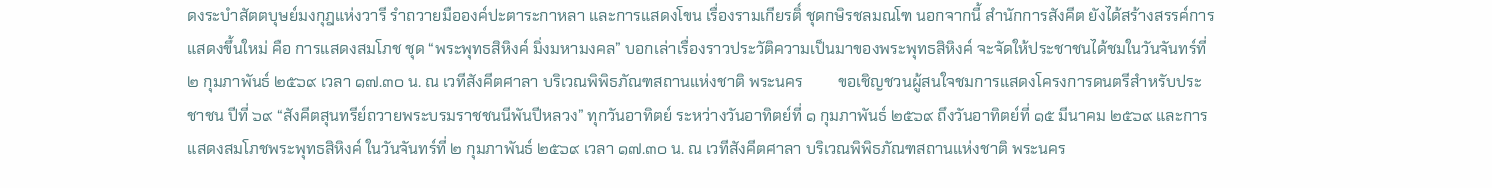ดงระบำสัตตบุษย์มงกุฎแห่งวารี รำถวายมือองค์ปะตาระกาหลา และการแสดงโขน เรื่องรามเกียรติ์ ชุดกษิรชลมณโฑ นอกจากนี้ สำนักการสังคีต ยังได้สร้างสรรค์การแสดงขึ้นใหม่ คือ การแสดงสมโภช ชุด “พระพุทธสิหิงค์ มิ่งมหามงคล” บอกเล่าเรื่องราวประวัติความเป็นมาของพระพุทธสิหิงค์ จะจัดให้ประชาชนได้ชมในวันจันทร์ที่ ๒ กุมภาพันธ์ ๒๕๖๙ เวลา ๑๗.๓๐ น. ณ เวทีสังคีตศาลา บริเวณพิพิธภัณฑสถานแห่งชาติ พระนคร         ขอเชิญชวนผู้สนใจชมการแสดงโครงการดนตรีสำหรับประชาชน ปีที่ ๖๙ “สังคีตสุนทรีย์ถวายพระบรมราชชนนีพันปีหลวง” ทุกวันอาทิตย์ ระหว่างวันอาทิตย์ที่ ๑ กุมภาพันธ์ ๒๕๖๙ ถึงวันอาทิตย์ที่ ๑๕ มีนาคม ๒๕๖๙ และการแสดงสมโภชพระพุทธสิหิงค์ ในวันจันทร์ที่ ๒ กุมภาพันธ์ ๒๕๖๙ เวลา ๑๗.๓๐ น. ณ เวทีสังคีตศาลา บริเวณพิพิธภัณฑสถานแห่งชาติ พระนคร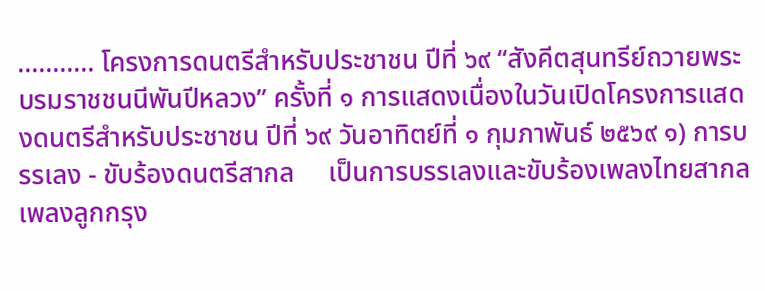……….. โครงการดนตรีสำหรับประชาชน ปีที่ ๖๙ “สังคีตสุนทรีย์ถวายพระบรมราชชนนีพันปีหลวง” ครั้งที่ ๑ การแสดงเนื่องในวันเปิดโครงการแสดงดนตรีสำหรับประชาชน ปีที่ ๖๙ วันอาทิตย์ที่ ๑ กุมภาพันธ์ ๒๕๖๙ ๑) การบรรเลง - ขับร้องดนตรีสากล     เป็นการบรรเลงและขับร้องเพลงไทยสากล เพลงลูกกรุง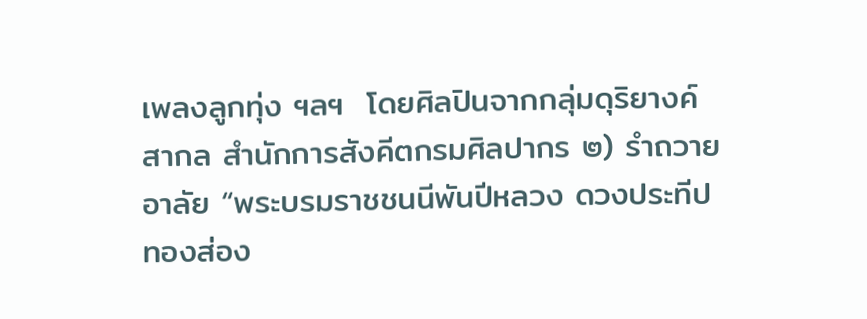เพลงลูกทุ่ง ฯลฯ  โดยศิลปินจากกลุ่มดุริยางค์สากล สำนักการสังคีตกรมศิลปากร ๒) รำถวายอาลัย “พระบรมราชชนนีพันปีหลวง ดวงประทีปทองส่อง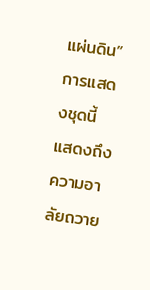แผ่นดิน”         การแสดงชุดนี้ แสดงถึงความอาลัยถวาย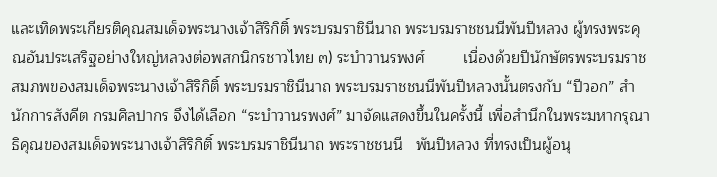และเทิดพระเกียรติคุณสมเด็จพระนางเจ้าสิริกิติ์ พระบรมราชินีนาถ พระบรมราชชนนีพันปีหลวง ผู้ทรงพระคุณอันประเสริฐอย่างใหญ่หลวงต่อพสกนิกรชาวไทย ๓) ระบำวานรพงศ์         เนื่องด้วยปีนักษัตรพระบรมราชสมภพของสมเด็จพระนางเจ้าสิริกิติ์ พระบรมราชินีนาถ พระบรมราชชนนีพันปีหลวงนั้นตรงกับ “ปีวอก” สำนักการสังคีต กรมศิลปากร จึงได้เลือก “ระบำวานรพงศ์” มาจัดแสดงขึ้นในครั้งนี้ เพื่อสำนึกในพระมหากรุณาธิคุณของสมเด็จพระนางเจ้าสิริกิติ์ พระบรมราชินีนาถ พระราชชนนี   พันปีหลวง ที่ทรงเป็นผู้อนุ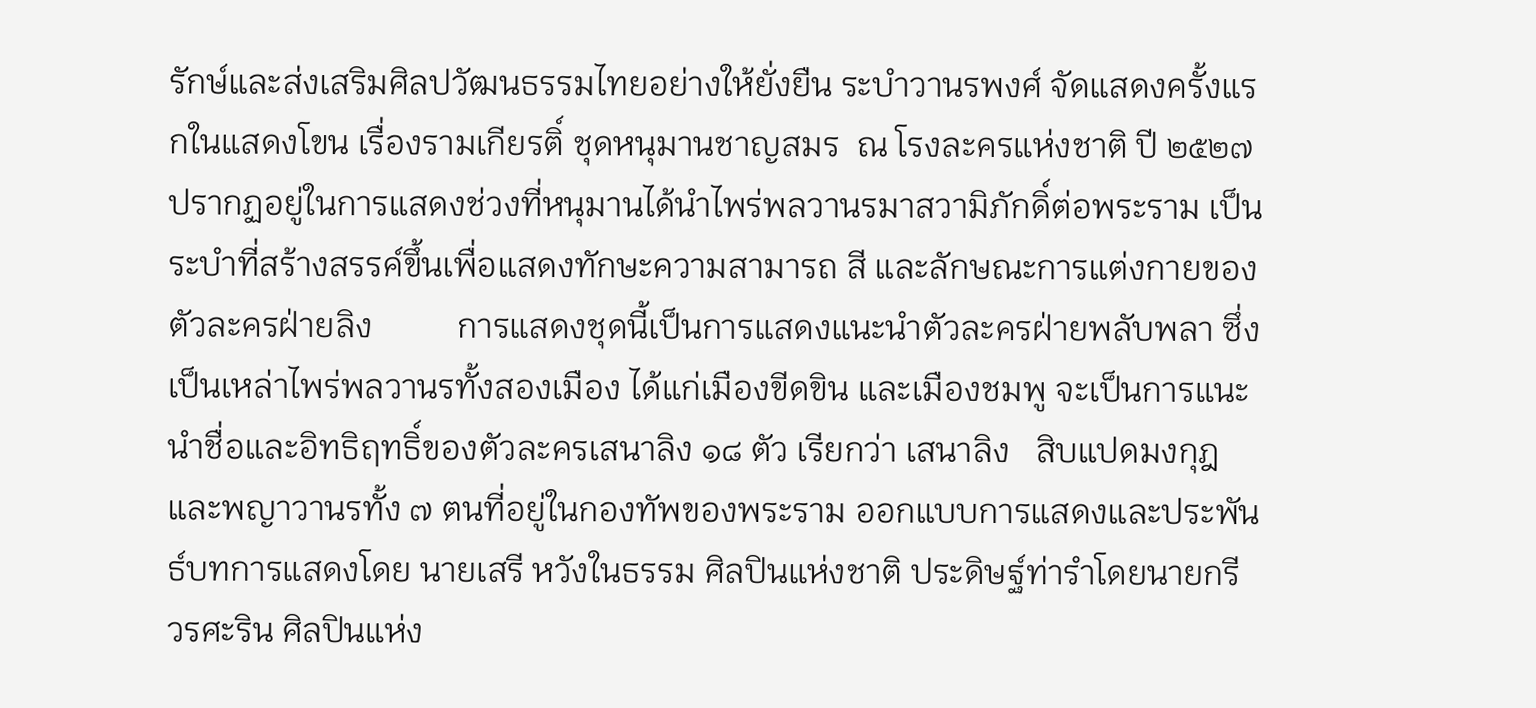รักษ์และส่งเสริมศิลปวัฒนธรรมไทยอย่างให้ยั่งยืน ระบำวานรพงศ์ จัดแสดงครั้งแรกในแสดงโขน เรื่องรามเกียรติ์ ชุดหนุมานชาญสมร  ณ โรงละครแห่งชาติ ปี ๒๕๒๗ ปรากฏอยู่ในการแสดงช่วงที่หนุมานได้นำไพร่พลวานรมาสวามิภักดิ์ต่อพระราม เป็นระบำที่สร้างสรรค์ขึ้นเพื่อแสดงทักษะความสามารถ สี และลักษณะการแต่งกายของตัวละครฝ่ายลิง          การแสดงชุดนี้เป็นการแสดงแนะนำตัวละครฝ่ายพลับพลา ซึ่งเป็นเหล่าไพร่พลวานรทั้งสองเมือง ได้แก่เมืองขีดขิน และเมืองชมพู จะเป็นการแนะนำชื่อและอิทธิฤทธิ์ของตัวละครเสนาลิง ๑๘ ตัว เรียกว่า เสนาลิง   สิบแปดมงกุฎ และพญาวานรทั้ง ๗ ตนที่อยู่ในกองทัพของพระราม ออกแบบการแสดงและประพันธ์บทการแสดงโดย นายเสรี หวังในธรรม ศิลปินแห่งชาติ ประดิษฐ์ท่ารำโดยนายกรี วรศะริน ศิลปินแห่ง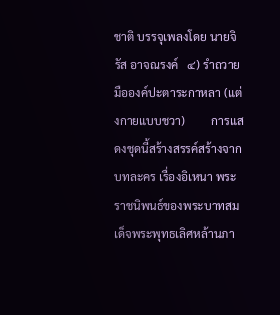ชาติ บรรจุเพลงโดย นายจิรัส อาจณรงค์   ๔) รำถวายมือองค์ปะตาระกาหลา (แต่งกายแบบชวา)         การแสดงชุดนี้สร้างสรรค์สร้างจากบทละคร เรื่องอิเหนา พระราชนิพนธ์ของพระบาทสมเด็จพระพุทธเลิศหล้านภา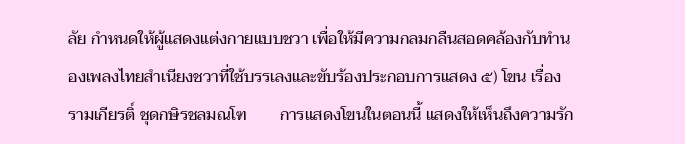ลัย กำหนดให้ผู้แสดงแต่งกายแบบชวา เพื่อให้มีความกลมกลืนสอดคล้องกับทำนองเพลงไทยสำเนียงชวาที่ใช้บรรเลงและขับร้องประกอบการแสดง ๕) โขน เรื่องรามเกียรติ์ ชุดกษิรชลมณโฑ        การแสดงโขนในตอนนี้ แสดงให้เห็นถึงความรัก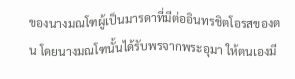ของนางมณโฑผู้เป็นมารดาที่มีต่ออินทรชิตโอรสของตน โดยนางมณโฑนั้นได้รับพรจากพระอุมา ให้ตนเองมี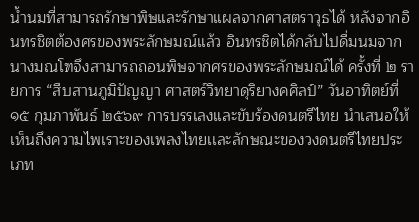น้ำนมที่สามารถรักษาพิษและรักษาแผลจากศาสตราวุธได้ หลังจากอินทรชิตต้องศรของพระลักษมณ์แล้ว อินทรชิตได้กลับไปดื่มนมจากนางมณโฑจึงสามารถถอนพิษจากศรของพระลักษมณ์ได้ ครั้งที่ ๒ รายการ “สืบสานภูมิปัญญา ศาสตร์วิทยาดุริยางคศิลป์” วันอาทิตย์ที่ ๑๕ กุมภาพันธ์ ๒๕๖๙ การบรรเลงและขับร้องดนตรีไทย นำเสนอให้เห็นถึงความไพเราะของเพลงไทยเเละลักษณะของวงดนตรีไทยประเภท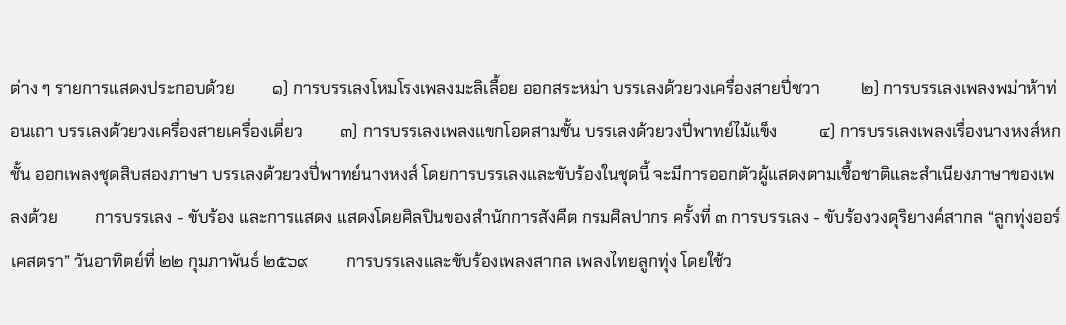ต่าง ๆ รายการแสดงประกอบด้วย         ๑) การบรรเลงโหมโรงเพลงมะลิเลื้อย ออกสระหม่า บรรเลงด้วยวงเครื่องสายปี่ชวา          ๒) การบรรเลงเพลงพม่าห้าท่อนเถา บรรเลงด้วยวงเครื่องสายเครื่องเดี่ยว         ๓) การบรรเลงเพลงแขกโอดสามชั้น บรรเลงด้วยวงปี่พาทย์ไม้แข็ง          ๔) การบรรเลงเพลงเรื่องนางหงส์หกชั้น ออกเพลงชุดสิบสองภาษา บรรเลงด้วยวงปี่พาทย์นางหงส์ โดยการบรรเลงและขับร้องในชุดนี้ จะมีการออกตัวผู้แสดงตามเชื้อชาติและสำเนียงภาษาของเพลงด้วย         การบรรเลง - ขับร้อง และการแสดง แสดงโดยศิลปินของสำนักการสังคีต กรมศิลปากร ครั้งที่ ๓ การบรรเลง - ขับร้องวงดุริยางค์สากล “ลูกทุ่งออร์เคสตรา” วันอาทิตย์ที่ ๒๒ กุมภาพันธ์ ๒๕๖๙         การบรรเลงและขับร้องเพลงสากล เพลงไทยลูกทุ่ง โดยใช้ว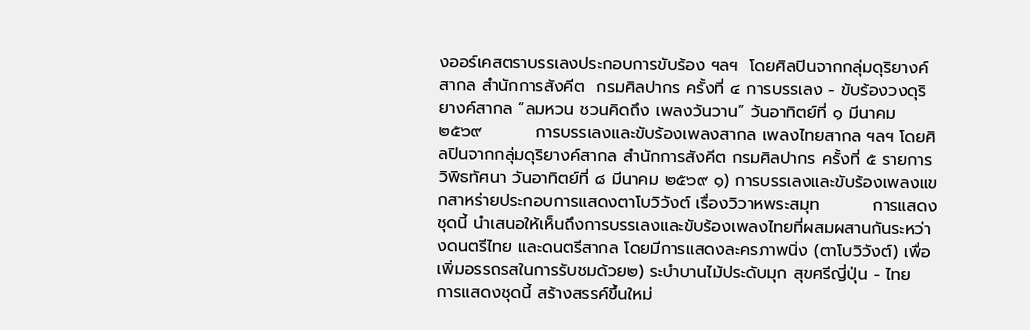งออร์เคสตราบรรเลงประกอบการขับร้อง ฯลฯ  โดยศิลปินจากกลุ่มดุริยางค์สากล สำนักการสังคีต  กรมศิลปากร ครั้งที่ ๔ การบรรเลง - ขับร้องวงดุริยางค์สากล “ลมหวน ชวนคิดถึง เพลงวันวาน” วันอาทิตย์ที่ ๑ มีนาคม ๒๕๖๙         การบรรเลงและขับร้องเพลงสากล เพลงไทยสากล ฯลฯ โดยศิลปินจากกลุ่มดุริยางค์สากล สำนักการสังคีต กรมศิลปากร ครั้งที่ ๕ รายการวิพิธทัศนา วันอาทิตย์ที่ ๘ มีนาคม ๒๕๖๙ ๑) การบรรเลงและขับร้องเพลงแขกสาหร่ายประกอบการแสดงตาโบวิวังต์ เรื่องวิวาหพระสมุท         การแสดงชุดนี้ นำเสนอให้เห็นถึงการบรรเลงและขับร้องเพลงไทยที่ผสมผสานกันระหว่างดนตรีไทย และดนตรีสากล โดยมีการแสดงละครภาพนิ่ง (ตาโบวิวังต์) เพื่อเพิ่มอรรถรสในการรับชมด้วย๒) ระบำบานไม้ประดับมุก สุขศรีญี่ปุ่น - ไทย         การแสดงชุดนี้ สร้างสรรค์ขึ้นใหม่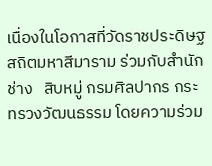เนื่องในโอกาสที่วัดราชประดิษฐสถิตมหาสีมาราม ร่วมกับสำนักช่าง   สิบหมู่ กรมศิลปากร กระทรวงวัฒนธรรม โดยความร่วม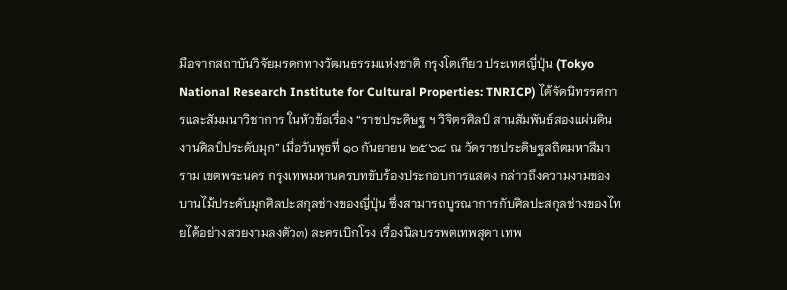มือจากสถาบันวิจัยมรดกทางวัฒนธรรมแห่งชาติ กรุงโตเกียว ประเทศญี่ปุ่น (Tokyo National Research Institute for Cultural Properties: TNRICP) ได้จัดนิทรรศการและสัมมนาวิชาการ ในหัวข้อเรื่อง “ราชประดิษฐ ฯ วิจิตรศิลป์ สานสัมพันธ์สองแผ่นดิน งานศิลป์ประดับมุก” เมื่อวันพุธที่ ๑๐ กันยายน ๒๕๖๘ ณ วัดราชประดิษฐสถิตมหาสีมาราม เขตพระนคร กรุงเทพมหานครบทขับร้องประกอบการแสดง กล่าวถึงความงามของบานไม้ประดับมุกศิลปะสกุลช่างของญี่ปุ่น ซึ่งสามารถบูรณาการกับศิลปะสกุลช่างของไทยได้อย่างสวยงามลงตัว๓) ละครเบิกโรง เรื่องนิลบรรพตเทพสุดา เทพ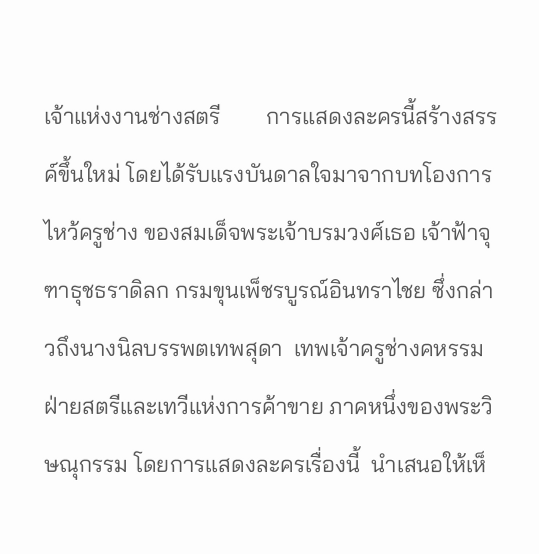เจ้าแห่งงานช่างสตรี        การแสดงละครนี้สร้างสรรค์ขึ้นใหม่ โดยได้รับแรงบันดาลใจมาจากบทโองการไหว้ครูช่าง ของสมเด็จพระเจ้าบรมวงศ์เธอ เจ้าฟ้าจุฑาธุชธราดิลก กรมขุนเพ็ชรบูรณ์อินทราไชย ซึ่งกล่าวถึงนางนิลบรรพตเทพสุดา  เทพเจ้าครูช่างคหรรมฝ่ายสตรีและเทวีแห่งการค้าขาย ภาคหนึ่งของพระวิษณุกรรม โดยการแสดงละครเรื่องนี้  นำเสนอให้เห็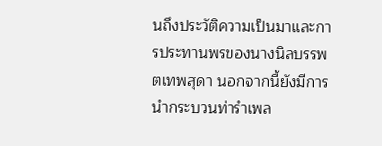นถึงประวัติความเป็นมาและการประทานพรของนางนิลบรรพตเทพสุดา นอกจากนี้ยังมีการนำกระบวนท่ารำเพล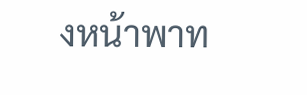งหน้าพาท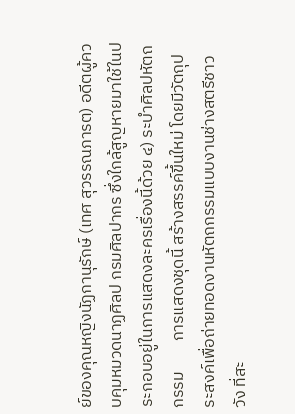ย์ของคุณหญิงนัฏกานุรักษ์ (เทศ สุวรรณภารต) อดีตผู้ควบคุมหมวดนาฏศิลป กรมศิลปากร ซึ่งใกล้สูญหายมาใช้ในประกอบอยู่ในการแสดงละครเรื่องนี้ด้วย ๔) ระบำศิลปหัตถกรรม        การแสดงชุดนี้ สร้างสรรค์ขึ้นใหม่ โดยมีวัตถุประสงค์เพื่อถ่ายทอดงานหัตถกรรมแบบงานช่างสตรีชาววัง ที่สะ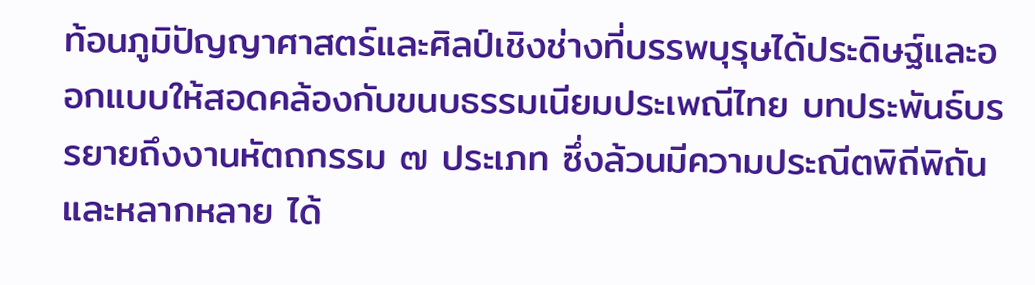ท้อนภูมิปัญญาศาสตร์และศิลป์เชิงช่างที่บรรพบุรุษได้ประดิษฐ์และออกแบบให้สอดคล้องกับขนบธรรมเนียมประเพณีไทย บทประพันธ์บรรยายถึงงานหัตถกรรม ๗ ประเภท ซึ่งล้วนมีความประณีตพิถีพิถันและหลากหลาย ได้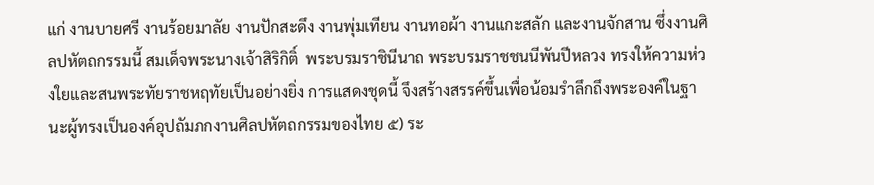แก่ งานบายศรี งานร้อยมาลัย งานปักสะดึง งานพุ่มเทียน งานทอผ้า งานแกะสลัก และงานจักสาน ซึ่งงานศิลปหัตถกรรมนี้ สมเด็จพระนางเจ้าสิริกิติ์  พระบรมราชินีนาถ พระบรมราชชนนีพันปีหลวง ทรงให้ความห่วงใยและสนพระทัยราชหฤทัยเป็นอย่างยิ่ง การแสดงชุดนี้ จึงสร้างสรรค์ขึ้นเพื่อน้อมรำลึกถึงพระองค์ในฐานะผู้ทรงเป็นองค์อุปถัมภกงานศิลปหัตถกรรมของไทย ๕) ระ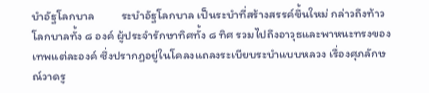บำอัฐโลกบาล          ระบำอัฐโลกบาล เป็นระบำที่สร้างสรรค์ขึ้นใหม่ กล่าวถึงท้าวโลกบาลทั้ง ๘ องค์ ผู้ประจำรักษาทิศทั้ง ๘ ทิศ รวมไปถึงอาวุธและพาหนะทรงของเทพแต่ละองค์ ซึ่งปรากฏอยู่ในโคลงแถลงระเบียบระบำแบบหลวง เรื่องศุภลักษณ์วาดรู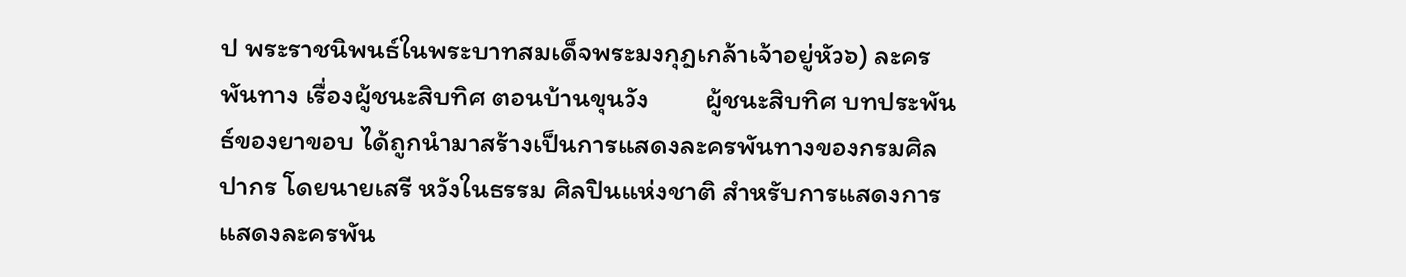ป พระราชนิพนธ์ในพระบาทสมเด็จพระมงกุฎเกล้าเจ้าอยู่หัว๖) ละครพันทาง เรื่องผู้ชนะสิบทิศ ตอนบ้านขุนวัง         ผู้ชนะสิบทิศ บทประพันธ์ของยาขอบ ได้ถูกนำมาสร้างเป็นการแสดงละครพันทางของกรมศิลปากร โดยนายเสรี หวังในธรรม ศิลปินแห่งชาติ สำหรับการแสดงการแสดงละครพัน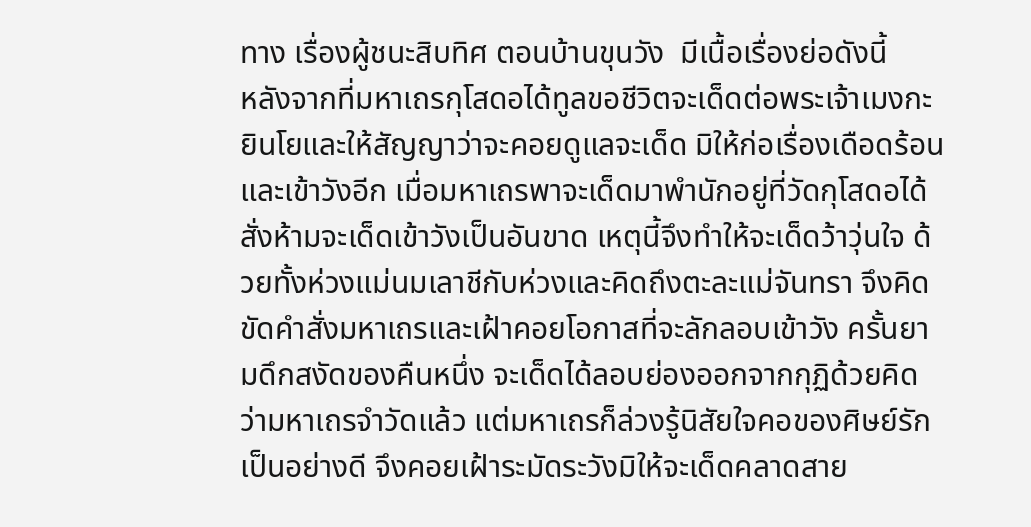ทาง เรื่องผู้ชนะสิบทิศ ตอนบ้านขุนวัง  มีเนื้อเรื่องย่อดังนี้          หลังจากที่มหาเถรกุโสดอได้ทูลขอชีวิตจะเด็ดต่อพระเจ้าเมงกะยินโยและให้สัญญาว่าจะคอยดูแลจะเด็ด มิให้ก่อเรื่องเดือดร้อนและเข้าวังอีก เมื่อมหาเถรพาจะเด็ดมาพำนักอยู่ที่วัดกุโสดอได้สั่งห้ามจะเด็ดเข้าวังเป็นอันขาด เหตุนี้จึงทำให้จะเด็ดว้าวุ่นใจ ด้วยทั้งห่วงแม่นมเลาชีกับห่วงและคิดถึงตะละแม่จันทรา จึงคิดขัดคำสั่งมหาเถรและเฝ้าคอยโอกาสที่จะลักลอบเข้าวัง ครั้นยามดึกสงัดของคืนหนึ่ง จะเด็ดได้ลอบย่องออกจากกุฏิด้วยคิดว่ามหาเถรจำวัดแล้ว แต่มหาเถรก็ล่วงรู้นิสัยใจคอของศิษย์รักเป็นอย่างดี จึงคอยเฝ้าระมัดระวังมิให้จะเด็ดคลาดสาย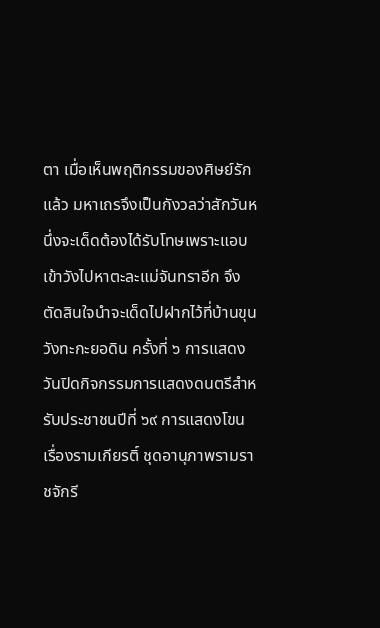ตา เมื่อเห็นพฤติกรรมของศิษย์รักแล้ว มหาเถรจึงเป็นกังวลว่าสักวันหนึ่งจะเด็ดต้องได้รับโทษเพราะแอบเข้าวังไปหาตะละแม่จันทราอีก จึงตัดสินใจนำจะเด็ดไปฝากไว้ที่บ้านขุนวังทะกะยอดิน ครั้งที่ ๖ การแสดงวันปิดกิจกรรมการแสดงดนตรีสำหรับประชาชนปีที่ ๖๙ การแสดงโขน เรื่องรามเกียรติ์ ชุดอานุภาพรามราชจักรี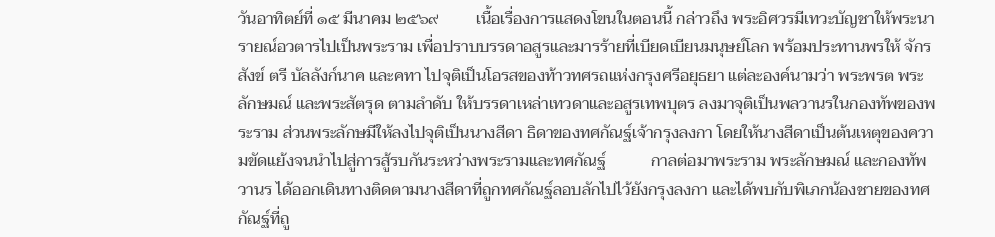วันอาทิตย์ที่ ๑๕ มีนาคม ๒๕๖๙         เนื้อเรื่องการแสดงโขนในตอนนี้ กล่าวถึง พระอิศวรมีเทวะบัญชาให้พระนารายณ์อวตารไปเป็นพระราม เพื่อปราบบรรดาอสูรและมารร้ายที่เบียดเบียนมนุษย์โลก พร้อมประทานพรให้ จักร สังข์ ตรี บัลลังก์นาค และคทา ไปจุติเป็นโอรสของท้าวทศรถแห่งกรุงศรีอยุธยา แต่ละองค์นามว่า พระพรต พระลักษมณ์ และพระสัตรุด ตามลำดับ ให้บรรดาเหล่าเทวดาและอสูรเทพบุตร ลงมาจุติเป็นพลวานรในกองทัพของพระราม ส่วนพระลักษมีให้ลงไปจุติเป็นนางสีดา ธิดาของทศกัณฐ์เจ้ากรุงลงกา โดยให้นางสีดาเป็นต้นเหตุของความขัดแย้งจนนำไปสู่การสู้รบกันระหว่างพระรามและทศกัณฐ์           กาลต่อมาพระราม พระลักษมณ์ และกองทัพวานร ได้ออกเดินทางติดตามนางสีดาที่ถูกทศกัณฐ์ลอบลักไปไว้ยังกรุงลงกา และได้พบกับพิเภกน้องชายของทศกัณฐ์ที่ถู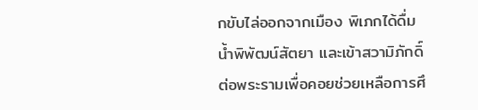กขับไล่ออกจากเมือง พิเภกได้ดื่มน้ำพิพัฒน์สัตยา และเข้าสวามิภักดิ์ต่อพระรามเพื่อคอยช่วยเหลือการศึ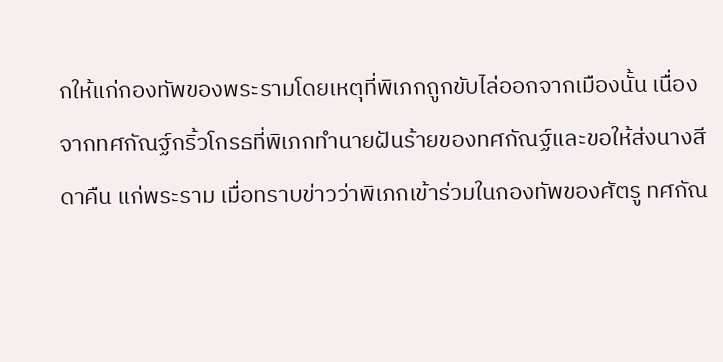กให้แก่กองทัพของพระรามโดยเหตุที่พิเภกถูกขับไล่ออกจากเมืองนั้น เนื่องจากทศกัณฐ์กริ้วโกรธที่พิเภกทำนายฝันร้ายของทศกัณฐ์และขอให้ส่งนางสีดาคืน แก่พระราม เมื่อทราบข่าวว่าพิเภกเข้าร่วมในกองทัพของศัตรู ทศกัณ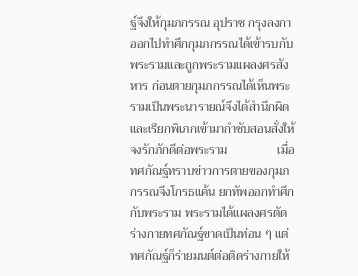ฐ์จึงให้กุมภกรรณ อุปราช กรุงลงกาออกไปทำศึกกุมภกรรณได้เข้ารบกับพระรามและถูกพระรามแผลงศรสังหาร ก่อนตายกุมภกรรณได้เห็นพระรามเป็นพระนารายณ์จึงได้สำนึกผิด และเรียกพิเภกเข้ามากำชับสอนสั่งให้จงรักภักดีต่อพระราม                เมื่อทศกัณฐ์ทราบข่าวการตายของกุมภกรรณจึงโกรธแค้น ยกทัพออกทำศึกกับพระราม พระรามได้แผลงศรตัดร่างกายทศกัณฐ์ขาดเป็นท่อน ๆ แต่ทศกัณฐ์ก็ร่ายมนต์ต่อติดร่างกายให้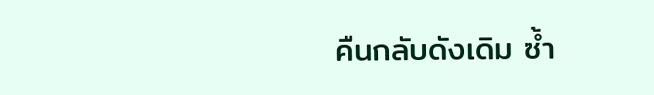คืนกลับดังเดิม ซ้ำ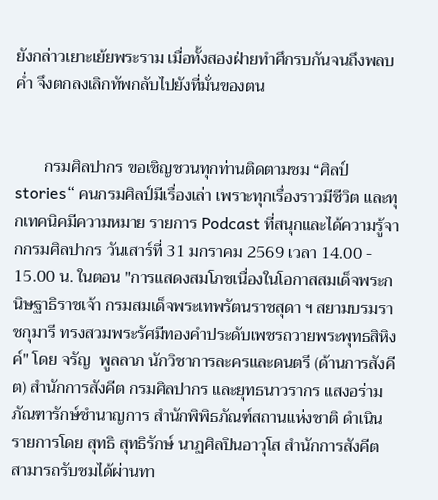ยังกล่าวเยาะเย้ยพระราม เมื่อทั้งสองฝ่ายทำศึกรบกันจนถึงพลบค่ำ จึงตกลงเลิกทัพกลับไปยังที่มั่นของตน


       กรมศิลปากร ขอเชิญชวนทุกท่านติดตามชม “ศิลป์ stories“ คนกรมศิลป์มีเรื่องเล่า เพราะทุกเรื่องราวมีชีวิต และทุกเทคนิคมีความหมาย รายการ Podcast ที่สนุกและได้ความรู้จากกรมศิลปากร วันเสาร์ที่ 31 มกราคม 2569 เวลา 14.00 - 15.00 น. ในตอน "การแสดงสมโภชเนื่องในโอกาสสมเด็จพระกนิษฐาธิราชเจ้า กรมสมเด็จพระเทพรัตนราชสุดา ฯ สยามบรมราชกุมารี ทรงสวมพระรัศมีทองคำประดับเพชรถวายพระพุทธสิหิงค์" โดย จรัญ  พูลลาภ นักวิชาการละครและดนตรี (ด้านการสังคีต) สำนักการสังคีต กรมศิลปากร และยุทธนาวรากร แสงอร่าม ภัณฑารักษ์ชำนาญการ สำนักพิพิธภัณฑ์สถานแห่งชาติ ดำเนินรายการโดย สุทธิ สุทธิรักษ์ นาฏศิลปินอาวุโส สำนักการสังคีต สามารถรับชมได้ผ่านทา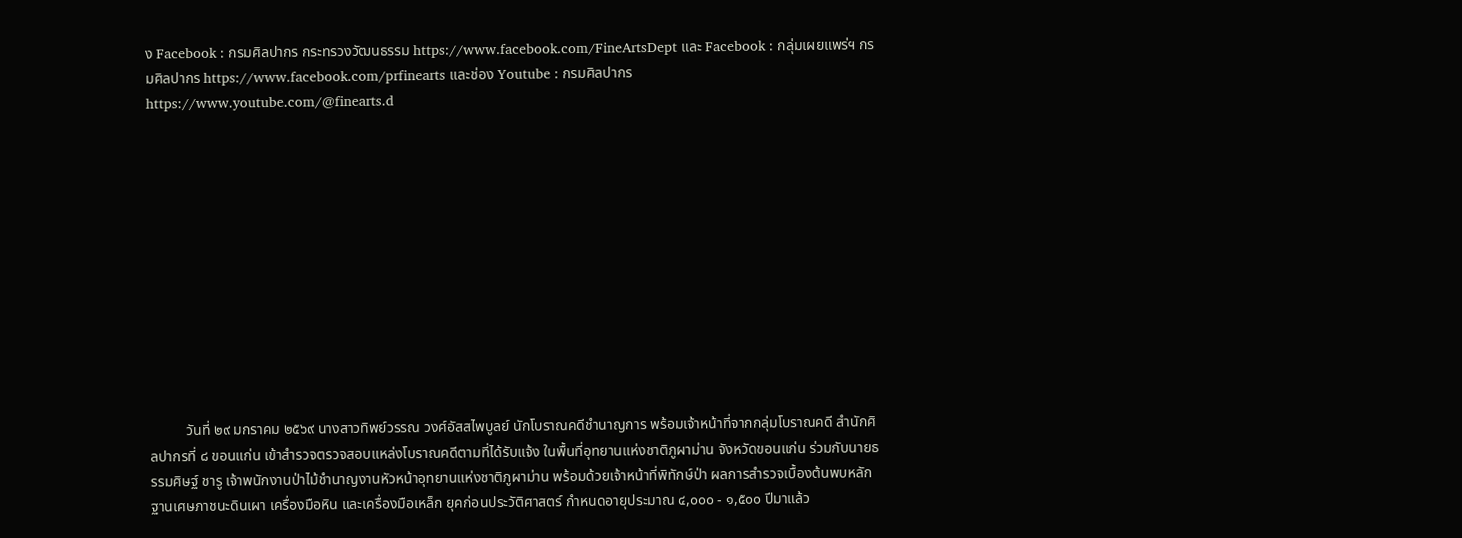ง Facebook : กรมศิลปากร กระทรวงวัฒนธรรม https://www.facebook.com/FineArtsDept และ Facebook : กลุ่มเผยแพร่ฯ กรมศิลปากร https://www.facebook.com/prfinearts และช่อง Youtube : กรมศิลปากร https://www.youtube.com/@finearts.d












          วันที่ ๒๙ มกราคม ๒๕๖๙ นางสาวทิพย์วรรณ วงศ์อัสสไพบูลย์ นักโบราณคดีชำนาญการ พร้อมเจ้าหน้าที่จากกลุ่มโบราณคดี สำนักศิลปากรที่ ๘ ขอนแก่น เข้าสำรวจตรวจสอบแหล่งโบราณคดีตามที่ได้รับแจ้ง ในพื้นที่อุทยานแห่งชาติภูผาม่าน จังหวัดขอนแก่น ร่วมกับนายธรรมศิษฐ์ ชารู เจ้าพนักงานป่าไม้ชำนาญงานหัวหน้าอุทยานแห่งชาติภูผาม่าน พร้อมด้วยเจ้าหน้าที่พิทักษ์ป่า ผลการสำรวจเบื้องต้นพบหลักฐานเศษภาชนะดินเผา เครื่องมือหิน และเครื่องมือเหล็ก ยุคก่อนประวัติศาสตร์ กำหนดอายุประมาณ ๔,๐๐๐ - ๑,๕๐๐ ปีมาแล้ว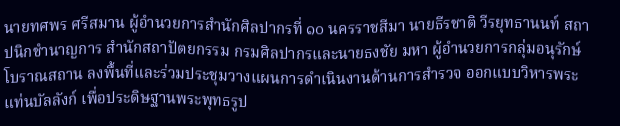นายทศพร ศรีสมาน ผู้อำนวยการสำนักศิลปากรที่ ๑๐ นครราชสีมา นายธีรชาติ วีรยุทธานนท์ สถาปนิกชำนาญการ สำนักสถาปัตยกรรม กรมศิลปากรและนายธงชัย มหา ผู้อำนวยการกลุ่มอนุรักษ์โบราณสถาน ลงพื้นที่และร่วมประชุมวางแผนการดำเนินงานด้านการสำรวจ ออกแบบวิหารพระแท่นบัลลังก์ เพื่อประดิษฐานพระพุทธรูป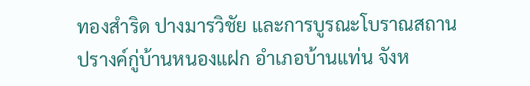ทองสำริด ปางมารวิชัย และการบูรณะโบราณสถานปรางค์กู่บ้านหนองแฝก อำเภอบ้านแท่น จังห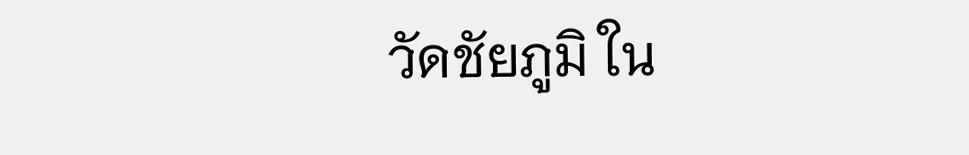วัดชัยภูมิ ใน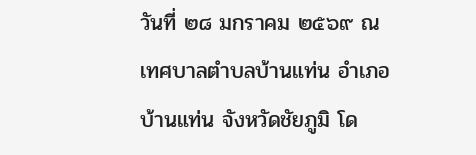วันที่ ๒๘ มกราคม ๒๕๖๙ ณ เทศบาลตำบลบ้านแท่น อำเภอบ้านแท่น จังหวัดชัยภูมิ โด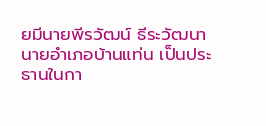ยมีนายพีรวัฒน์ ธีระวัฒนา นายอำเภอบ้านแท่น เป็นประธานในกา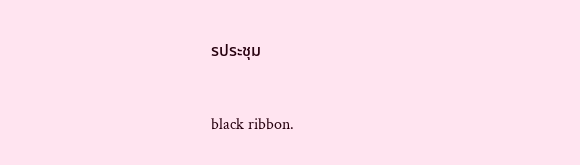รประชุม


black ribbon.